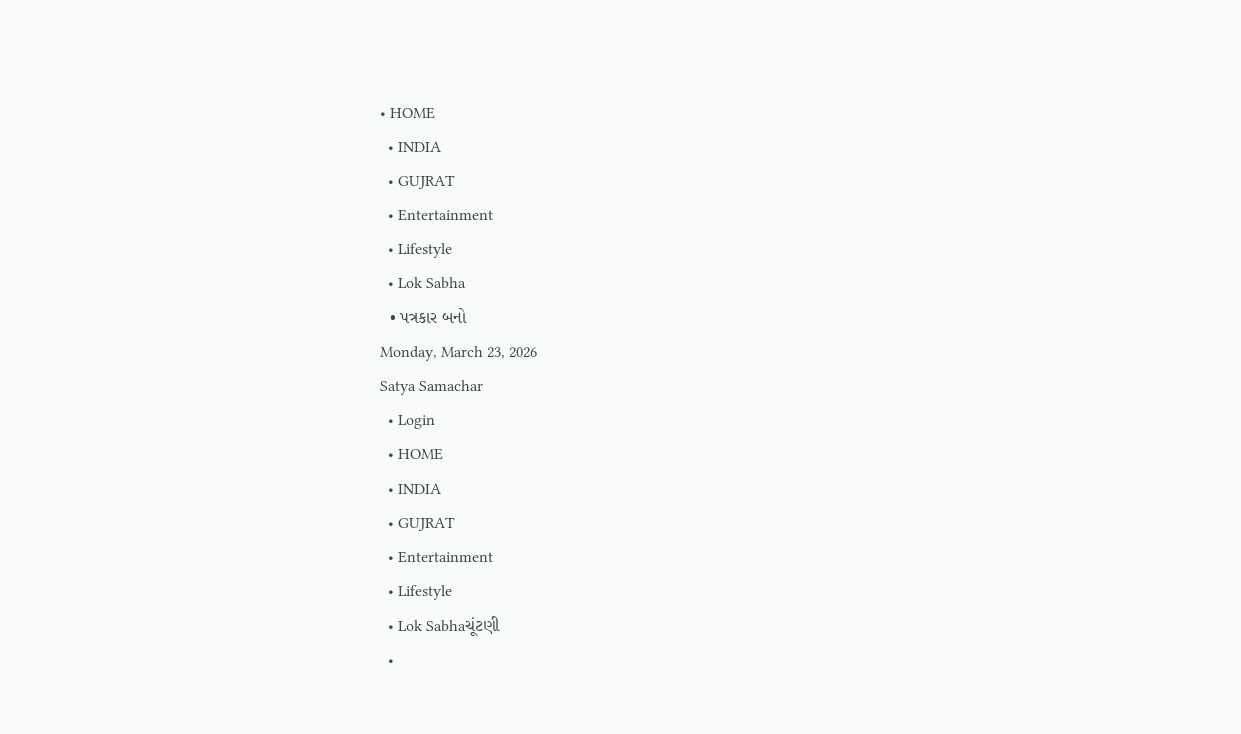• HOME
  • INDIA
  • GUJRAT
  • Entertainment
  • Lifestyle
  • Lok Sabha
  • પત્રકાર બનો
Monday, March 23, 2026
Satya Samachar
  • Login
  • HOME
  • INDIA
  • GUJRAT
  • Entertainment
  • Lifestyle
  • Lok Sabhaચૂંટણી
  •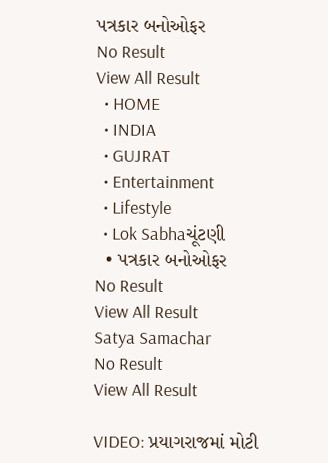પત્રકાર બનોઓફર
No Result
View All Result
  • HOME
  • INDIA
  • GUJRAT
  • Entertainment
  • Lifestyle
  • Lok Sabhaચૂંટણી
  • પત્રકાર બનોઓફર
No Result
View All Result
Satya Samachar
No Result
View All Result

VIDEO: પ્રયાગરાજમાં મોટી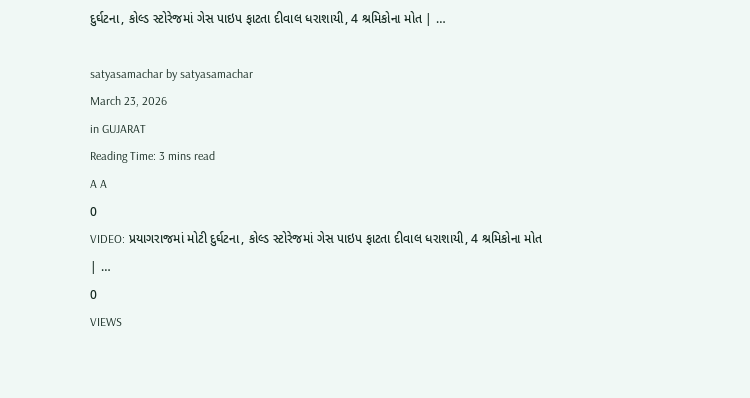દુર્ઘટના, કોલ્ડ સ્ટોરેજમાં ગેસ પાઇપ ફાટતા દીવાલ ધરાશાયી, 4 શ્રમિકોના મોત | …

satyasamachar by satyasamachar
March 23, 2026
in GUJARAT
Reading Time: 3 mins read
A A
0
VIDEO: પ્રયાગરાજમાં મોટી દુર્ઘટના, કોલ્ડ સ્ટોરેજમાં ગેસ પાઇપ ફાટતા દીવાલ ધરાશાયી, 4 શ્રમિકોના મોત | …
0
VIEWS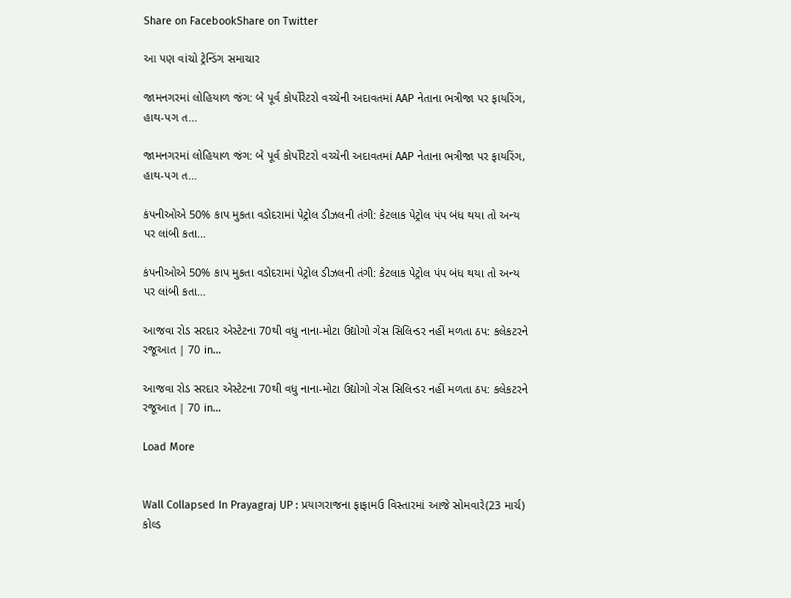Share on FacebookShare on Twitter

આ પણ વાંચો ટ્રેન્ડિંગ સમાચાર

જામનગરમાં લોહિયાળ જંગ: બે પૂર્વ કોર્પોરેટરો વચ્ચેની અદાવતમાં AAP નેતાના ભત્રીજા પર ફાયરિંગ, હાથ-પગ ત…

જામનગરમાં લોહિયાળ જંગ: બે પૂર્વ કોર્પોરેટરો વચ્ચેની અદાવતમાં AAP નેતાના ભત્રીજા પર ફાયરિંગ, હાથ-પગ ત…

કંપનીઓએ 50% કાપ મુકતા વડોદરામાં પેટ્રોલ ડીઝલની તંગી: કેટલાક પેટ્રોલ પંપ બંધ થયા તો અન્ય પર લાંબી કતા…

કંપનીઓએ 50% કાપ મુકતા વડોદરામાં પેટ્રોલ ડીઝલની તંગી: કેટલાક પેટ્રોલ પંપ બંધ થયા તો અન્ય પર લાંબી કતા…

આજવા રોડ સરદાર એસ્ટેટના 70થી વધુ નાના-મોટા ઉદ્યોગો ગેસ સિલિન્ડર નહીં મળતા ઠપ: કલેકટરને રજૂઆત | 70 in…

આજવા રોડ સરદાર એસ્ટેટના 70થી વધુ નાના-મોટા ઉદ્યોગો ગેસ સિલિન્ડર નહીં મળતા ઠપ: કલેકટરને રજૂઆત | 70 in…

Load More


Wall Collapsed In Prayagraj UP : પ્રયાગરાજના ફાફામઉ વિસ્તારમાં આજે સોમવારે(23 માર્ચ) કોલ્ડ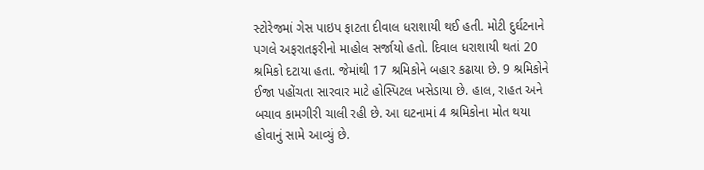સ્ટોરેજમાં ગેસ પાઇપ ફાટતા દીવાલ ધરાશાયી થઈ હતી. મોટી દુર્ઘટનાને પગલે અફરાતફરીનો માહોલ સર્જાયો હતો. દિવાલ ધરાશાયી થતાં 20 શ્રમિકો દટાયા હતા. જેમાંથી 17 શ્રમિકોને બહાર કઢાયા છે. 9 શ્રમિકોને ઈજા પહોંચતા સારવાર માટે હોસ્પિટલ ખસેડાયા છે. હાલ, રાહત અને બચાવ કામગીરી ચાલી રહી છે. આ ઘટનામાં 4 શ્રમિકોના મોત થયા હોવાનું સામે આવ્યું છે.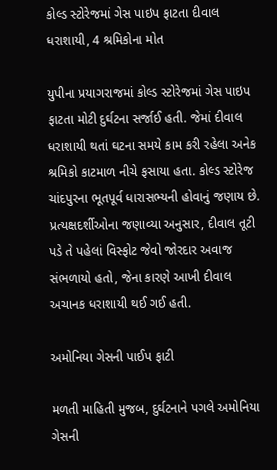કોલ્ડ સ્ટોરેજમાં ગેસ પાઇપ ફાટતા દીવાલ ધરાશાયી, 4 શ્રમિકોના મોત

યુપીના પ્રયાગરાજમાં કોલ્ડ સ્ટોરેજમાં ગેસ પાઇપ ફાટતા મોટી દુર્ઘટના સર્જાઈ હતી. જેમાં દીવાલ ધરાશાયી થતાં ઘટના સમયે કામ કરી રહેલા અનેક શ્રમિકો કાટમાળ નીચે ફસાયા હતા. કોલ્ડ સ્ટોરેજ ચાંદપુરના ભૂતપૂર્વ ધારાસભ્યની હોવાનું જણાય છે. પ્રત્યક્ષદર્શીઓના જણાવ્યા અનુસાર, દીવાલ તૂટી પડે તે પહેલાં વિસ્ફોટ જેવો જોરદાર અવાજ સંભળાયો હતો, જેના કારણે આખી દીવાલ અચાનક ધરાશાયી થઈ ગઈ હતી.

અમોનિયા ગેસની પાઈપ ફાટી

મળતી માહિતી મુજબ, દુર્ઘટનાને પગલે અમોનિયા ગેસની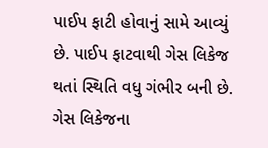પાઈપ ફાટી હોવાનું સામે આવ્યું છે. પાઈપ ફાટવાથી ગેસ લિકેજ થતાં સ્થિતિ વધુ ગંભીર બની છે. ગેસ લિકેજના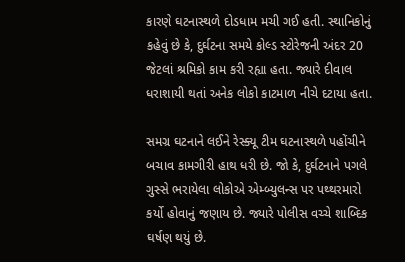કારણે ઘટનાસ્થળે દોડધામ મચી ગઈ હતી. સ્થાનિકોનું કહેવું છે કે, દુર્ઘટના સમયે કોલ્ડ સ્ટોરેજની અંદર 20 જેટલાં શ્રમિકો કામ કરી રહ્યા હતા. જ્યારે દીવાલ ધરાશાયી થતાં અનેક લોકો કાટમાળ નીચે દટાયા હતા.

સમગ્ર ઘટનાને લઈને રેસ્ક્યૂ ટીમ ઘટનાસ્થળે પહોંચીને બચાવ કામગીરી હાથ ધરી છે. જો કે, દુર્ઘટનાને પગલે ગુસ્સે ભરાયેલા લોકોએ એમ્બ્યુલન્સ પર પથ્થરમારો કર્યો હોવાનું જણાય છે. જ્યારે પોલીસ વચ્ચે શાબ્દિક ઘર્ષણ થયું છે.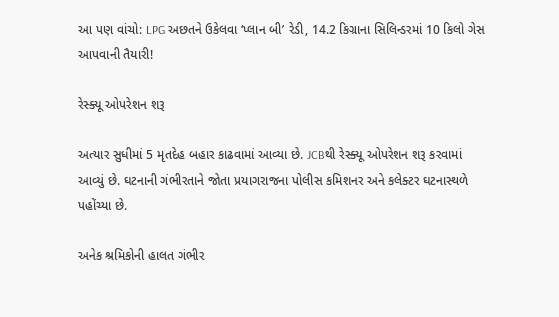આ પણ વાંચો: LPG અછતને ઉકેલવા ‘પ્લાન બી’ રેડી, 14.2 કિગ્રાના સિલિન્ડરમાં 10 કિલો ગેસ આપવાની તૈયારી!

રેસ્ક્યૂ ઓપરેશન શરૂ

અત્યાર સુધીમાં 5 મૃતદેહ બહાર કાઢવામાં આવ્યા છે. JCBથી રેસ્ક્યૂ ઓપરેશન શરૂ કરવામાં આવ્યું છે. ઘટનાની ગંભીરતાને જોતા પ્રયાગરાજના પોલીસ કમિશનર અને કલેક્ટર ઘટનાસ્થળે પહોંચ્યા છે.

અનેક શ્રમિકોની હાલત ગંભીર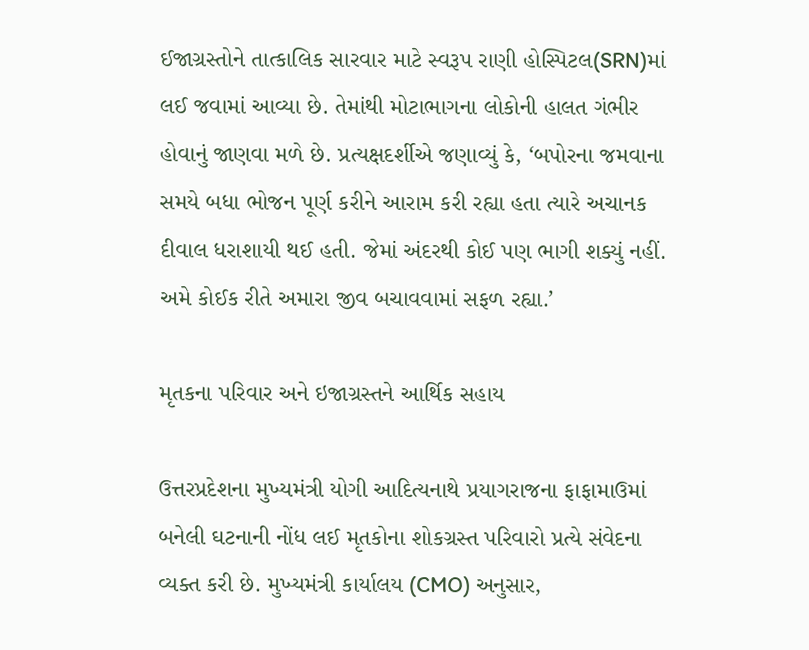ઈજાગ્રસ્તોને તાત્કાલિક સારવાર માટે સ્વરૂપ રાણી હોસ્પિટલ(SRN)માં લઈ જવામાં આવ્યા છે. તેમાંથી મોટાભાગના લોકોની હાલત ગંભીર હોવાનું જાણવા મળે છે. પ્રત્યક્ષદર્શીએ જણાવ્યું કે, ‘બપોરના જમવાના સમયે બધા ભોજન પૂર્ણ કરીને આરામ કરી રહ્યા હતા ત્યારે અચાનક દીવાલ ધરાશાયી થઈ હતી. જેમાં અંદરથી કોઈ પણ ભાગી શક્યું નહીં. અમે કોઈક રીતે અમારા જીવ બચાવવામાં સફળ રહ્યા.’

મૃતકના પરિવાર અને ઇજાગ્રસ્તને આર્થિક સહાય

ઉત્તરપ્રદેશના મુખ્યમંત્રી યોગી આદિત્યનાથે પ્રયાગરાજના ફાફામાઉમાં બનેલી ઘટનાની નોંધ લઈ મૃતકોના શોકગ્રસ્ત પરિવારો પ્રત્યે સંવેદના વ્યક્ત કરી છે. મુખ્યમંત્રી કાર્યાલય (CMO) અનુસાર,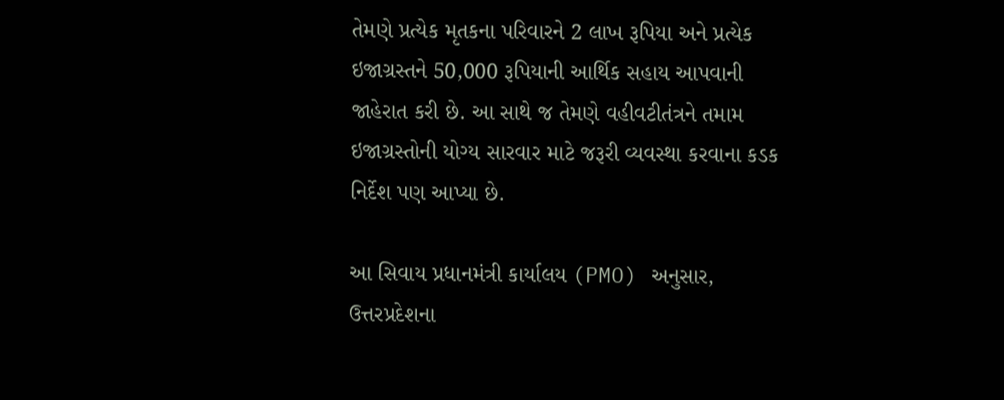તેમણે પ્રત્યેક મૃતકના પરિવારને 2 લાખ રૂપિયા અને પ્રત્યેક ઇજાગ્રસ્તને 50,000 રૂપિયાની આર્થિક સહાય આપવાની જાહેરાત કરી છે. આ સાથે જ તેમણે વહીવટીતંત્રને તમામ ઇજાગ્રસ્તોની યોગ્ય સારવાર માટે જરૂરી વ્યવસ્થા કરવાના કડક નિર્દેશ પણ આપ્યા છે.

આ સિવાય પ્રધાનમંત્રી કાર્યાલય (PMO) અનુસાર, ઉત્તરપ્રદેશના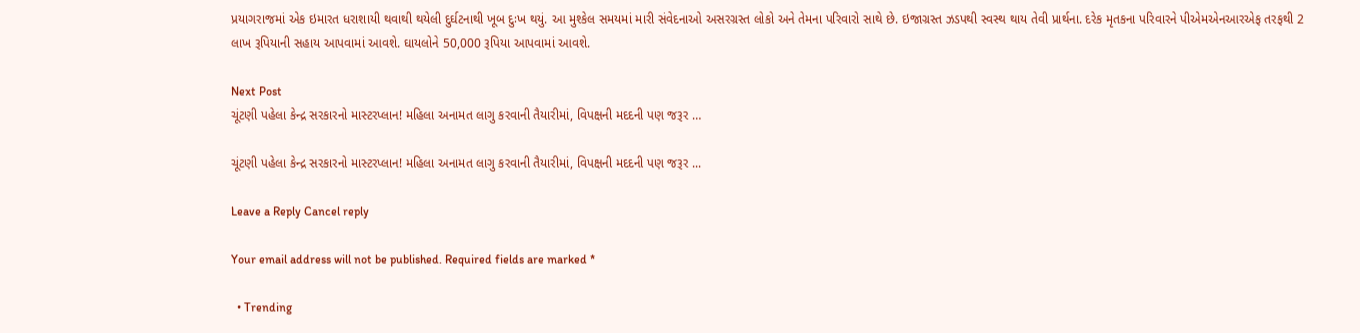પ્રયાગરાજમાં એક ઇમારત ધરાશાયી થવાથી થયેલી દુર્ઘટનાથી ખૂબ દુઃખ થયું. આ મુશ્કેલ સમયમાં મારી સંવેદનાઓ અસરગ્રસ્ત લોકો અને તેમના પરિવારો સાથે છે. ઇજાગ્રસ્ત ઝડપથી સ્વસ્થ થાય તેવી પ્રાર્થના. દરેક મૃતકના પરિવારને પીએમએનઆરએફ તરફથી 2 લાખ રૂપિયાની સહાય આપવામાં આવશે. ઘાયલોને 50,000 રૂપિયા આપવામાં આવશે.

Next Post
ચૂંટણી પહેલા કેન્દ્ર સરકારનો માસ્ટરપ્લાન! મહિલા અનામત લાગુ કરવાની તૈયારીમાં, વિપક્ષની મદદની પણ જરૂર …

ચૂંટણી પહેલા કેન્દ્ર સરકારનો માસ્ટરપ્લાન! મહિલા અનામત લાગુ કરવાની તૈયારીમાં, વિપક્ષની મદદની પણ જરૂર ...

Leave a Reply Cancel reply

Your email address will not be published. Required fields are marked *

  • Trending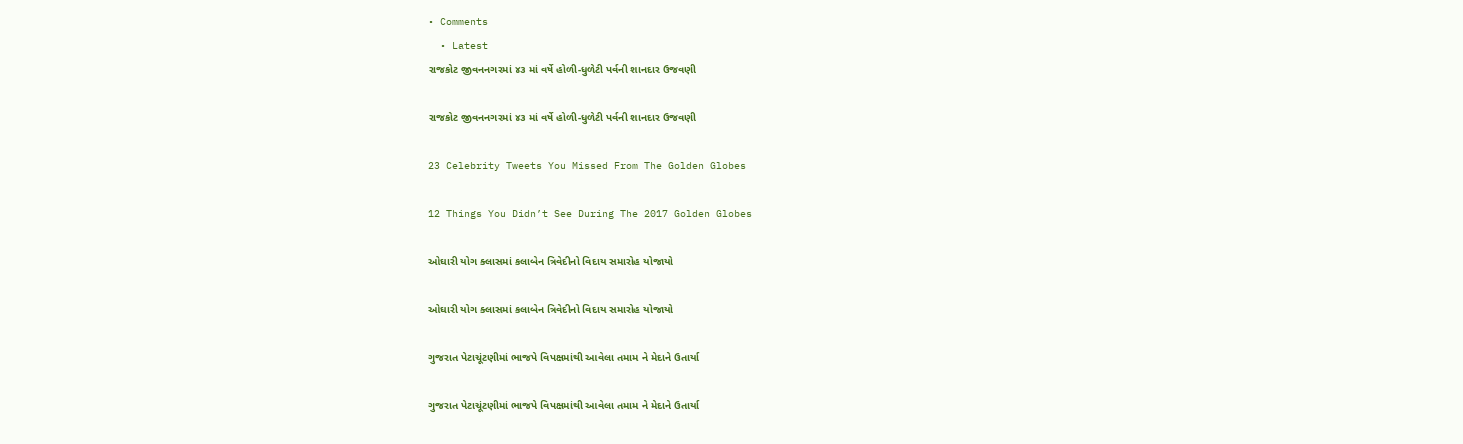• Comments
  • Latest
રાજકોટ જીવનનગરમાં ૪૩ માં વર્ષે હોળી-ધુળેટી પર્વની શાનદાર ઉજવણી

રાજકોટ જીવનનગરમાં ૪૩ માં વર્ષે હોળી-ધુળેટી પર્વની શાનદાર ઉજવણી

23 Celebrity Tweets You Missed From The Golden Globes

12 Things You Didn’t See During The 2017 Golden Globes

ઓઘારી યોગ ક્લાસમાં કલાબેન ત્રિવેદીનો વિદાય સમારોહ યોજાયો

ઓઘારી યોગ ક્લાસમાં કલાબેન ત્રિવેદીનો વિદાય સમારોહ યોજાયો

ગુજરાત પેટાચૂંટણીમાં ભાજપે વિપક્ષમાંથી આવેલા તમામ ને મેદાને ઉતાર્યા

ગુજરાત પેટાચૂંટણીમાં ભાજપે વિપક્ષમાંથી આવેલા તમામ ને મેદાને ઉતાર્યા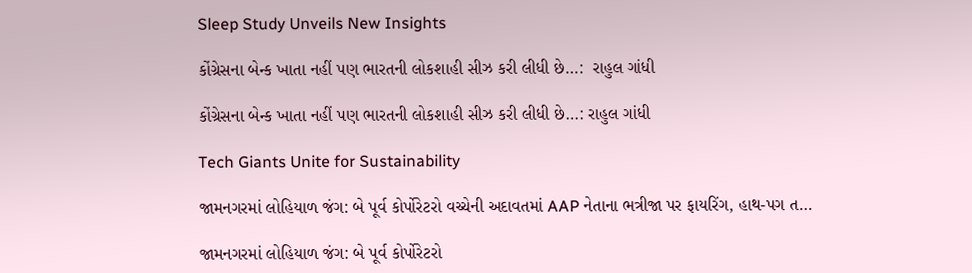Sleep Study Unveils New Insights

કોંગ્રેસના બેન્ક ખાતા નહીં પણ ભારતની લોકશાહી સીઝ કરી લીધી છે…:  રાહુલ ગાંધી

કોંગ્રેસના બેન્ક ખાતા નહીં પણ ભારતની લોકશાહી સીઝ કરી લીધી છે…: રાહુલ ગાંધી

Tech Giants Unite for Sustainability

જામનગરમાં લોહિયાળ જંગ: બે પૂર્વ કોર્પોરેટરો વચ્ચેની અદાવતમાં AAP નેતાના ભત્રીજા પર ફાયરિંગ, હાથ-પગ ત…

જામનગરમાં લોહિયાળ જંગ: બે પૂર્વ કોર્પોરેટરો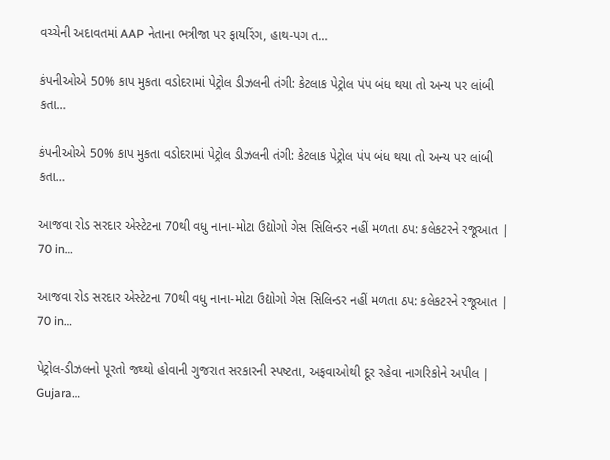વચ્ચેની અદાવતમાં AAP નેતાના ભત્રીજા પર ફાયરિંગ, હાથ-પગ ત…

કંપનીઓએ 50% કાપ મુકતા વડોદરામાં પેટ્રોલ ડીઝલની તંગી: કેટલાક પેટ્રોલ પંપ બંધ થયા તો અન્ય પર લાંબી કતા…

કંપનીઓએ 50% કાપ મુકતા વડોદરામાં પેટ્રોલ ડીઝલની તંગી: કેટલાક પેટ્રોલ પંપ બંધ થયા તો અન્ય પર લાંબી કતા…

આજવા રોડ સરદાર એસ્ટેટના 70થી વધુ નાના-મોટા ઉદ્યોગો ગેસ સિલિન્ડર નહીં મળતા ઠપ: કલેકટરને રજૂઆત | 70 in…

આજવા રોડ સરદાર એસ્ટેટના 70થી વધુ નાના-મોટા ઉદ્યોગો ગેસ સિલિન્ડર નહીં મળતા ઠપ: કલેકટરને રજૂઆત | 70 in…

પેટ્રોલ-ડીઝલનો પૂરતો જથ્થો હોવાની ગુજરાત સરકારની સ્પષ્ટતા, અફવાઓથી દૂર રહેવા નાગરિકોને અપીલ | Gujara…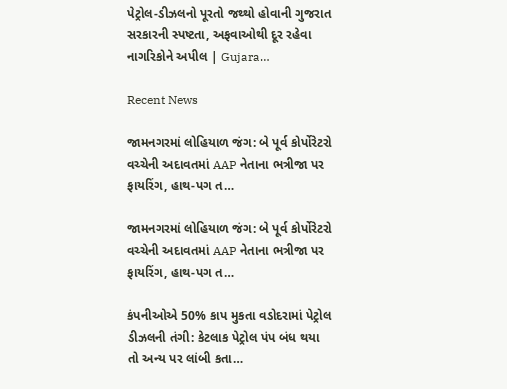પેટ્રોલ-ડીઝલનો પૂરતો જથ્થો હોવાની ગુજરાત સરકારની સ્પષ્ટતા, અફવાઓથી દૂર રહેવા નાગરિકોને અપીલ | Gujara…

Recent News

જામનગરમાં લોહિયાળ જંગ: બે પૂર્વ કોર્પોરેટરો વચ્ચેની અદાવતમાં AAP નેતાના ભત્રીજા પર ફાયરિંગ, હાથ-પગ ત…

જામનગરમાં લોહિયાળ જંગ: બે પૂર્વ કોર્પોરેટરો વચ્ચેની અદાવતમાં AAP નેતાના ભત્રીજા પર ફાયરિંગ, હાથ-પગ ત…

કંપનીઓએ 50% કાપ મુકતા વડોદરામાં પેટ્રોલ ડીઝલની તંગી: કેટલાક પેટ્રોલ પંપ બંધ થયા તો અન્ય પર લાંબી કતા…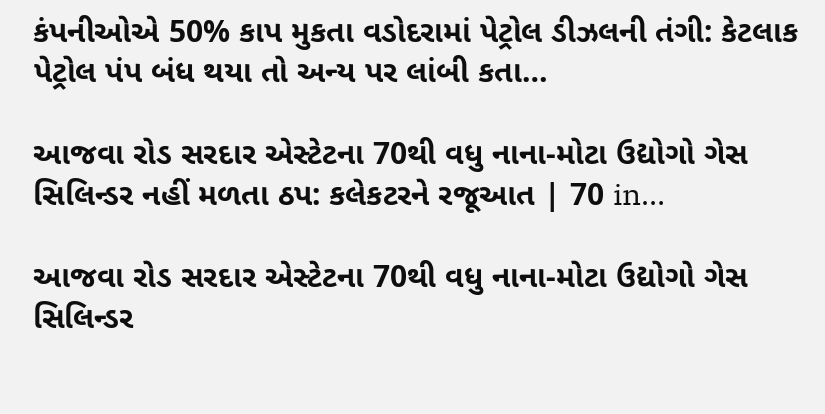કંપનીઓએ 50% કાપ મુકતા વડોદરામાં પેટ્રોલ ડીઝલની તંગી: કેટલાક પેટ્રોલ પંપ બંધ થયા તો અન્ય પર લાંબી કતા…

આજવા રોડ સરદાર એસ્ટેટના 70થી વધુ નાના-મોટા ઉદ્યોગો ગેસ સિલિન્ડર નહીં મળતા ઠપ: કલેકટરને રજૂઆત | 70 in…

આજવા રોડ સરદાર એસ્ટેટના 70થી વધુ નાના-મોટા ઉદ્યોગો ગેસ સિલિન્ડર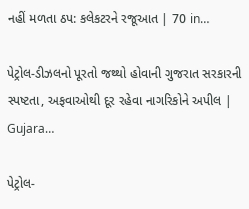નહીં મળતા ઠપ: કલેકટરને રજૂઆત | 70 in…

પેટ્રોલ-ડીઝલનો પૂરતો જથ્થો હોવાની ગુજરાત સરકારની સ્પષ્ટતા, અફવાઓથી દૂર રહેવા નાગરિકોને અપીલ | Gujara…

પેટ્રોલ-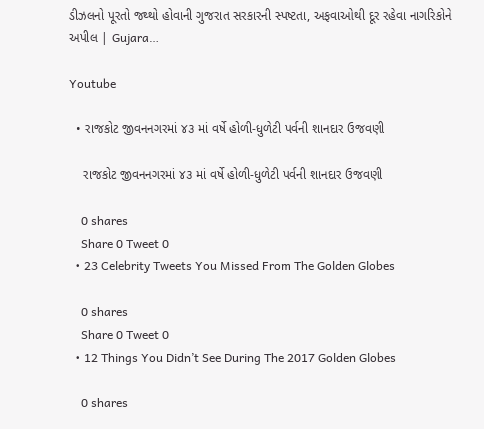ડીઝલનો પૂરતો જથ્થો હોવાની ગુજરાત સરકારની સ્પષ્ટતા, અફવાઓથી દૂર રહેવા નાગરિકોને અપીલ | Gujara…

Youtube

  • રાજકોટ જીવનનગરમાં ૪૩ માં વર્ષે હોળી-ધુળેટી પર્વની શાનદાર ઉજવણી

    રાજકોટ જીવનનગરમાં ૪૩ માં વર્ષે હોળી-ધુળેટી પર્વની શાનદાર ઉજવણી

    0 shares
    Share 0 Tweet 0
  • 23 Celebrity Tweets You Missed From The Golden Globes

    0 shares
    Share 0 Tweet 0
  • 12 Things You Didn’t See During The 2017 Golden Globes

    0 shares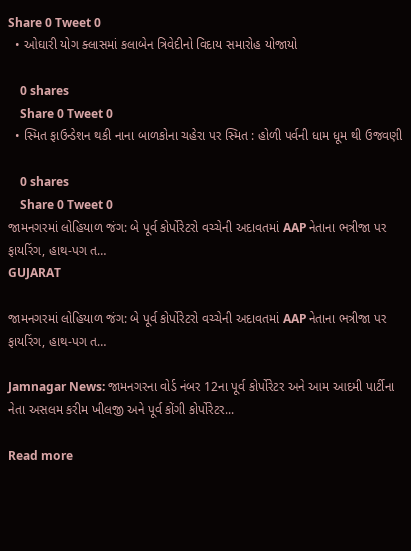Share 0 Tweet 0
  • ઓઘારી યોગ ક્લાસમાં કલાબેન ત્રિવેદીનો વિદાય સમારોહ યોજાયો

    0 shares
    Share 0 Tweet 0
  • સ્મિત ફાઉન્ડેશન થકી નાના બાળકોના ચહેરા પર સ્મિત : હોળી પર્વની ધામ ધૂમ થી ઉજવણી

    0 shares
    Share 0 Tweet 0
જામનગરમાં લોહિયાળ જંગ: બે પૂર્વ કોર્પોરેટરો વચ્ચેની અદાવતમાં AAP નેતાના ભત્રીજા પર ફાયરિંગ, હાથ-પગ ત…
GUJARAT

જામનગરમાં લોહિયાળ જંગ: બે પૂર્વ કોર્પોરેટરો વચ્ચેની અદાવતમાં AAP નેતાના ભત્રીજા પર ફાયરિંગ, હાથ-પગ ત…

Jamnagar News: જામનગરના વોર્ડ નંબર 12ના પૂર્વ કોર્પોરેટર અને આમ આદમી પાર્ટીના નેતા અસલમ કરીમ ખીલજી અને પૂર્વ કોંગી કોર્પોરેટર...

Read more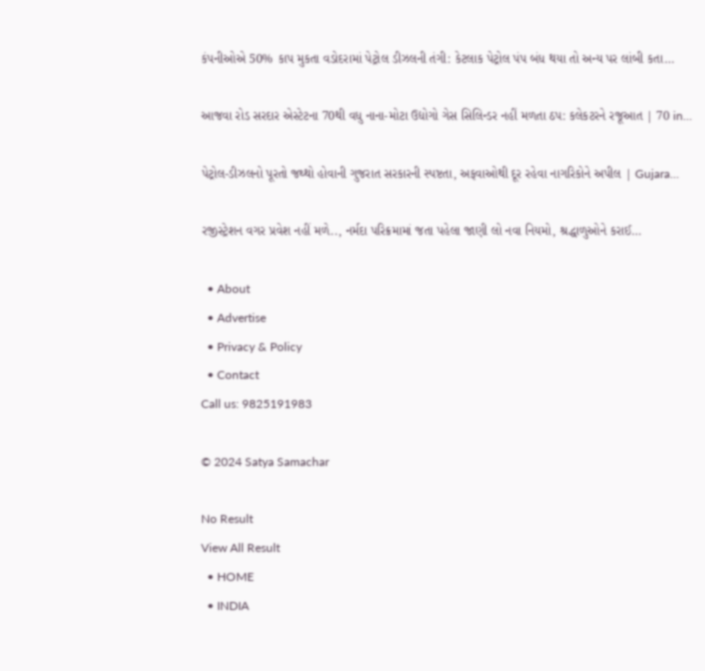કંપનીઓએ 50% કાપ મુકતા વડોદરામાં પેટ્રોલ ડીઝલની તંગી: કેટલાક પેટ્રોલ પંપ બંધ થયા તો અન્ય પર લાંબી કતા…

આજવા રોડ સરદાર એસ્ટેટના 70થી વધુ નાના-મોટા ઉદ્યોગો ગેસ સિલિન્ડર નહીં મળતા ઠપ: કલેકટરને રજૂઆત | 70 in…

પેટ્રોલ-ડીઝલનો પૂરતો જથ્થો હોવાની ગુજરાત સરકારની સ્પષ્ટતા, અફવાઓથી દૂર રહેવા નાગરિકોને અપીલ | Gujara…

રજીસ્ટ્રેશન વગર પ્રવેશ નહીં મળે.., નર્મદા પરિક્રમામાં જતા પહેલા જાણી લો નવા નિયમો, શ્રદ્ધાળુઓને કરાઈ…

  • About
  • Advertise
  • Privacy & Policy
  • Contact
Call us: 9825191983

© 2024 Satya Samachar

No Result
View All Result
  • HOME
  • INDIA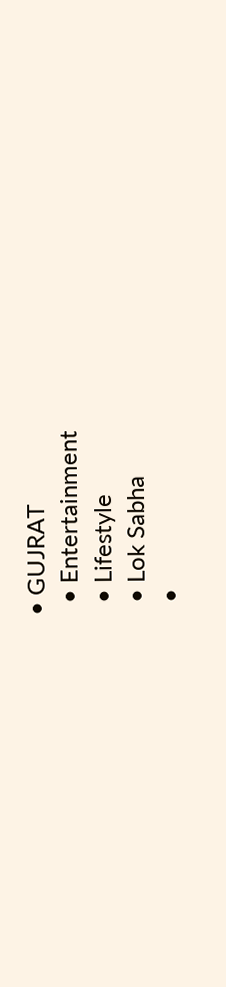• GUJRAT
  • Entertainment
  • Lifestyle
  • Lok Sabha
  •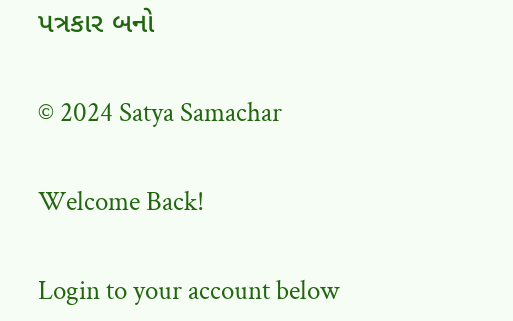પત્રકાર બનો

© 2024 Satya Samachar

Welcome Back!

Login to your account below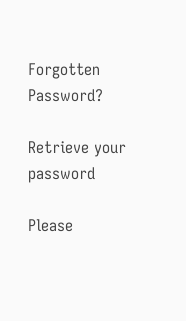Forgotten Password?

Retrieve your password

Please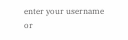enter your username or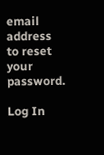email address to reset your password.

Log In